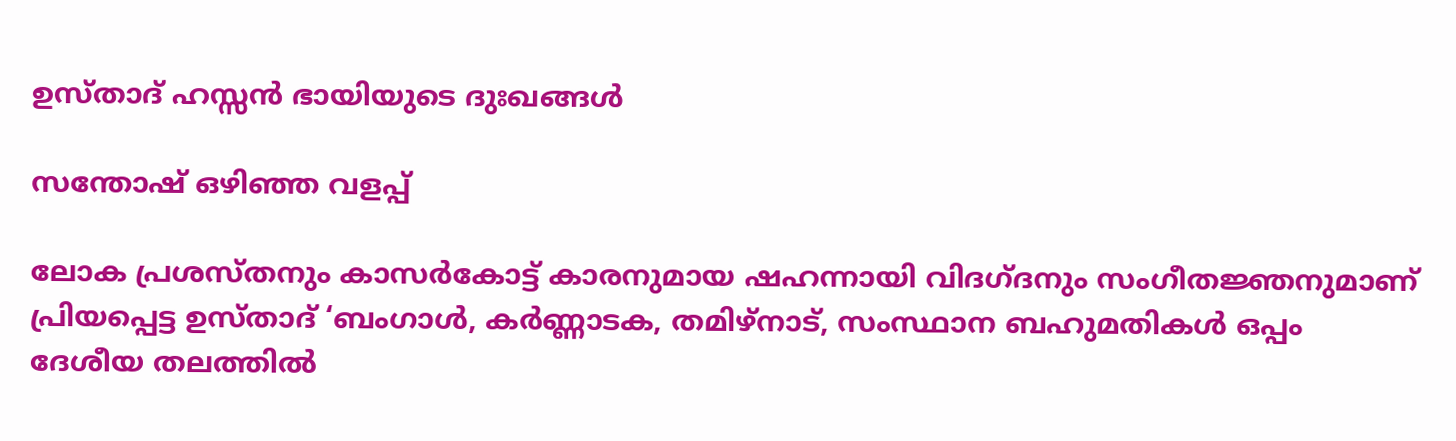ഉസ്താദ് ഹസ്സന്‍ ഭായിയുടെ ദുഃഖങ്ങള്‍

സന്തോഷ് ഒഴിഞ്ഞ വളപ്പ്

ലോക പ്രശസ്തനും കാസര്‍കോട്ട് കാരനുമായ ഷഹന്നായി വിദഗ്ദനും സംഗീതജ്ഞനുമാണ് പ്രിയപ്പെട്ട ഉസ്താദ് ‘ബംഗാള്‍, കര്‍ണ്ണാടക, തമിഴ്‌നാട്, സംസ്ഥാന ബഹുമതികള്‍ ഒപ്പം ദേശീയ തലത്തില്‍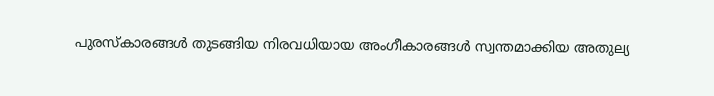പുരസ്‌കാരങ്ങള്‍ തുടങ്ങിയ നിരവധിയായ അംഗീകാരങ്ങള്‍ സ്വന്തമാക്കിയ അതുല്യ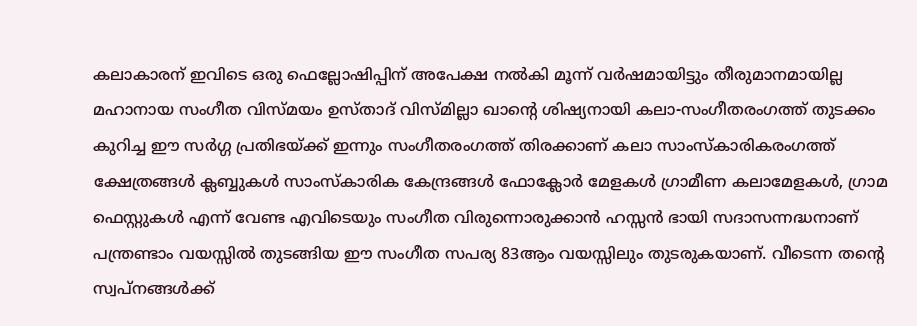കലാകാരന് ഇവിടെ ഒരു ഫെല്ലോഷിപ്പിന് അപേക്ഷ നല്‍കി മൂന്ന് വര്‍ഷമായിട്ടും തീരുമാനമായില്ല മഹാനായ സംഗീത വിസ്മയം ഉസ്താദ് വിസ്മില്ലാ ഖാന്റെ ശിഷ്യനായി കലാ-സംഗീതരംഗത്ത് തുടക്കം കുറിച്ച ഈ സര്‍ഗ്ഗ പ്രതിഭയ്ക്ക് ഇന്നും സംഗീതരംഗത്ത് തിരക്കാണ് കലാ സാംസ്‌കാരികരംഗത്ത് ക്ഷേത്രങ്ങള്‍ ക്ലബ്ബുകള്‍ സാംസ്‌കാരിക കേന്ദ്രങ്ങള്‍ ഫോക്ലോര്‍ മേളകള്‍ ഗ്രാമീണ കലാമേളകള്‍, ഗ്രാമ ഫെസ്റ്റുകള്‍ എന്ന് വേണ്ട എവിടെയും സംഗീത വിരുന്നൊരുക്കാന്‍ ഹസ്സന്‍ ഭായി സദാസന്നദ്ധനാണ് പന്ത്രണ്ടാം വയസ്സില്‍ തുടങ്ങിയ ഈ സംഗീത സപര്യ 83ആം വയസ്സിലും തുടരുകയാണ്. വീടെന്ന തന്റെ സ്വപ്നങ്ങള്‍ക്ക്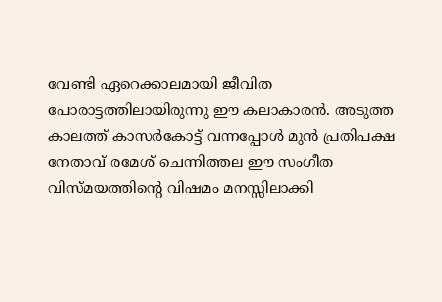വേണ്ടി ഏറെക്കാലമായി ജീവിത പോരാട്ടത്തിലായിരുന്നു ഈ കലാകാരന്‍. അടുത്ത കാലത്ത് കാസര്‍കോട്ട് വന്നപ്പോള്‍ മുന്‍ പ്രതിപക്ഷ നേതാവ് രമേശ് ചെന്നിത്തല ഈ സംഗീത വിസ്മയത്തിന്റെ വിഷമം മനസ്സിലാക്കി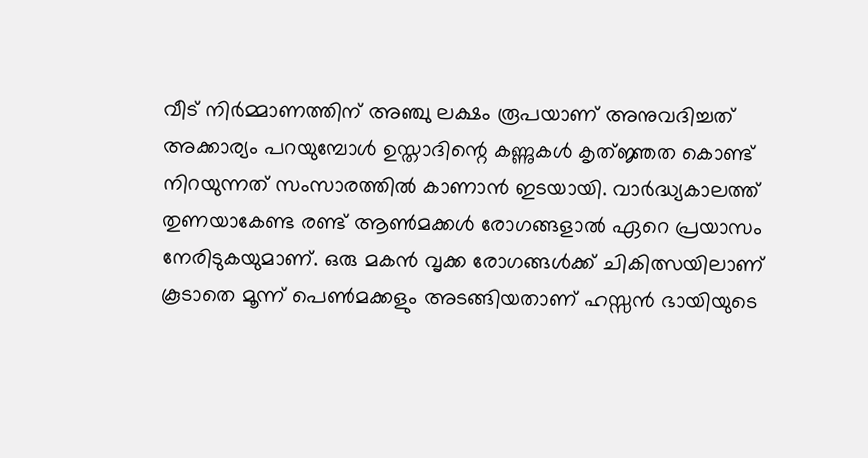വീട് നിര്‍മ്മാണത്തിന് അഞ്ചു ലക്ഷം രൂപയാണ് അനുവദിച്ചത് അക്കാര്യം പറയുമ്പോള്‍ ഉസ്താദിന്റെ കണ്ണുകള്‍ കൃത്ജ്ഞത കൊണ്ട് നിറയുന്നത് സംസാരത്തില്‍ കാണാന്‍ ഇടയായി. വാര്‍ദ്ധ്യകാലത്ത് തുണയാകേണ്ട രണ്ട് ആണ്‍മക്കള്‍ രോഗങ്ങളാല്‍ ഏറെ പ്രയാസം നേരിടുകയുമാണ്. ഒരു മകന്‍ വൃക്ക രോഗങ്ങള്‍ക്ക് ചികിത്സയിലാണ് കൂടാതെ മൂന്ന് പെണ്‍മക്കളും അടങ്ങിയതാണ് ഹസ്സന്‍ ഭായിയുടെ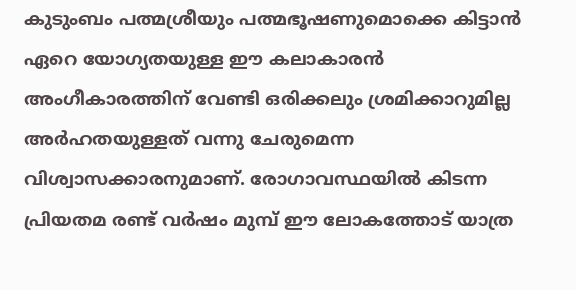കുടുംബം പത്മശ്രീയും പത്മഭൂഷണുമൊക്കെ കിട്ടാന്‍ ഏറെ യോഗ്യതയുള്ള ഈ കലാകാരന്‍ അംഗീകാരത്തിന് വേണ്ടി ഒരിക്കലും ശ്രമിക്കാറുമില്ല അര്‍ഹതയുള്ളത് വന്നു ചേരുമെന്ന വിശ്വാസക്കാരനുമാണ്. രോഗാവസ്ഥയില്‍ കിടന്ന പ്രിയതമ രണ്ട് വര്‍ഷം മുമ്പ് ഈ ലോകത്തോട് യാത്ര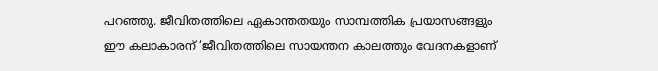പറഞ്ഞു. ജീവിതത്തിലെ ഏകാന്തതയും സാമ്പത്തിക പ്രയാസങ്ങളും ഈ കലാകാരന് ‘ജീവിതത്തിലെ സായന്തന കാലത്തും വേദനകളാണ്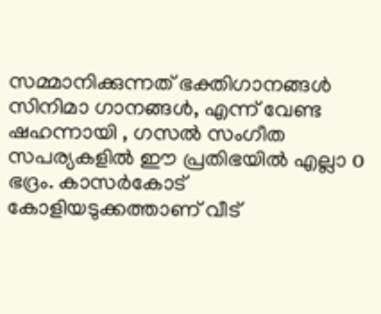സമ്മാനിക്കുന്നത് ഭക്തിഗാനങ്ങള്‍ സിനിമാ ഗാനങ്ങള്‍, എന്ന് വേണ്ട ഷഹന്നായി , ഗസല്‍ സംഗീത സപര്യകളില്‍ ഈ പ്രതിഭയില്‍ എല്ലാ o ഭദ്രം. കാസര്‍കോട് കോളിയടുക്കത്താണ് വീട്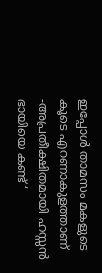ഇപ്പോള്‍ താമസം മകളുടെ കൂടെ എറണാകുളത്താണ് -അപ്രതീക്ഷിതമായി ഹസ്സന്‍ ഭായിയെ കണ്ട് ‘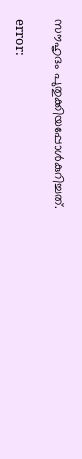സൗഹൃദം പുതുക്കിയപ്പോള്‍കുറിച്ചത്.

error: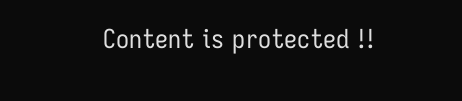Content is protected !!